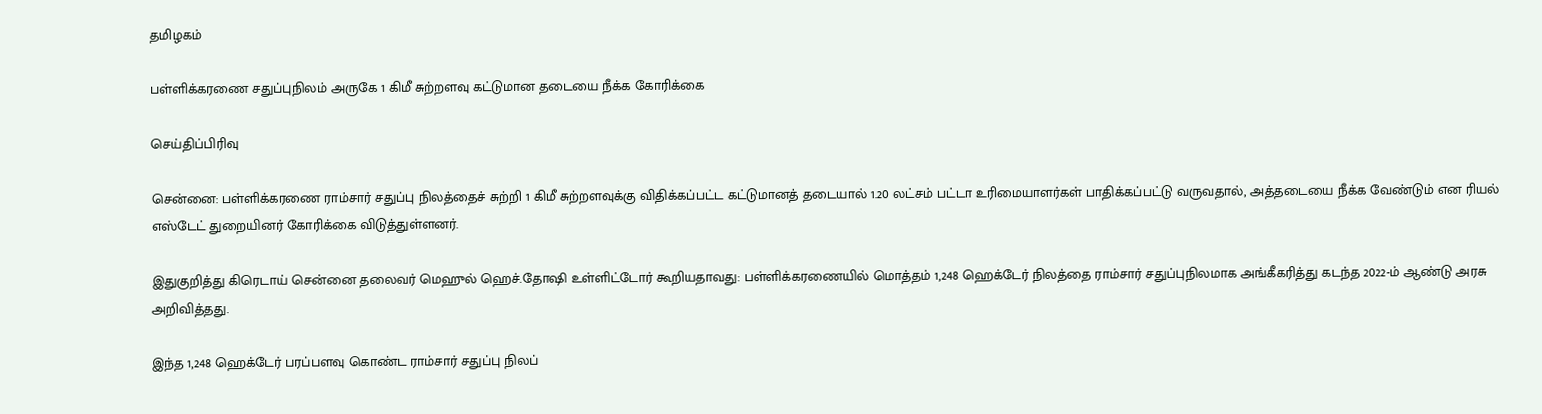தமிழகம்

பள்ளிக்கரணை சதுப்புநிலம் அருகே 1 கிமீ சுற்றளவு கட்டுமான தடையை நீக்க கோரிக்கை

செய்திப்பிரிவு

சென்னை: பள்ளிக்கரணை ராம்சார் சதுப்பு நிலத்தைச் சுற்றி 1 கிமீ சுற்றளவுக்கு விதிக்கப்பட்ட கட்டுமானத் தடையால் 1.20 லட்சம் பட்டா உரிமையாளர்கள் பாதிக்கப்பட்டு வருவதால், அத்தடையை நீக்க வேண்டும் என ரியல் எஸ்டேட் துறையினர் கோரிக்கை விடுத்துள்ளனர்.

இதுகுறித்து கிரெடாய் சென்னை தலைவர் மெஹுல் ஹெச்.தோஷி உள்ளிட்டோர் கூறியதாவது: பள்ளிக்கரணையில் மொத்தம் 1,248 ஹெக்டேர் நிலத்தை ராம்சார் சதுப்புநிலமாக அங்கீகரித்து கடந்த 2022-ம் ஆண்டு அரசு அறிவித்தது.

இந்த 1,248 ஹெக்டேர் பரப்பளவு கொண்ட ராம்சார் சதுப்பு நிலப்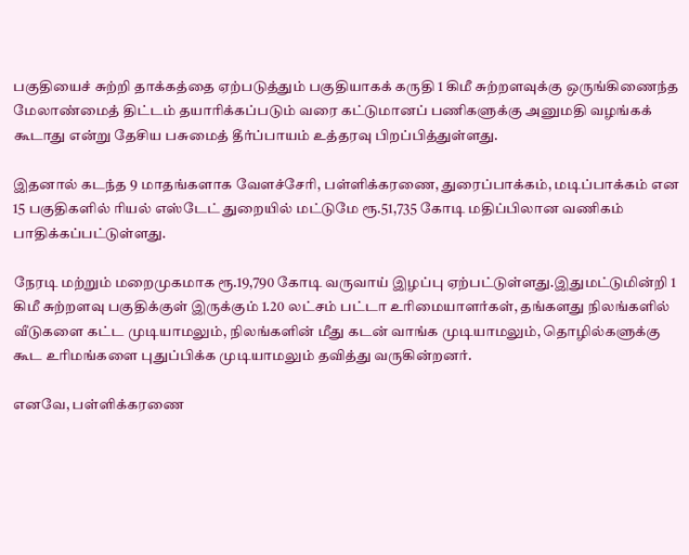பகுதியைச் சுற்றி தாக்கத்தை ஏற்படுத்தும் பகுதியாகக் கருதி 1 கிமீ சுற்றளவுக்கு ஒருங்கிணைந்த மேலாண்மைத் திட்டம் தயாரிக்கப்படும் வரை கட்டுமானப் பணிகளுக்கு அனுமதி வழங்கக் கூடாது என்று தேசிய பசுமைத் தீர்ப்பாயம் உத்தரவு பிறப்பித்துள்ளது.

இதனால் கடந்த 9 மாதங்களாக வேளச்சேரி, பள்ளிக்கரணை, துரைப்பாக்கம், மடிப்பாக்கம் என 15 பகுதிகளில் ரியல் எஸ்டேட் துறையில் மட்டுமே ரூ.51,735 கோடி மதிப்பிலான வணிகம் பாதிக்கப்பட்டுள்ளது.

நேரடி மற்றும் மறைமுகமாக ரூ.19,790 கோடி வருவாய் இழப்பு ஏற்பட்டுள்ளது.இதுமட்டுமின்றி 1 கிமீ சுற்றளவு பகுதிக்குள் இருக்கும் 1.20 லட்சம் பட்டா உரிமையாளர்கள், தங்களது நிலங்களில் வீடுகளை கட்ட முடியாமலும், நிலங்களின் மீது கடன் வாங்க முடியாமலும், தொழில்களுக்கு கூட உரிமங்களை புதுப்பிக்க முடியாமலும் தவித்து வருகின்றனர்.

எனவே, பள்ளிக்கரணை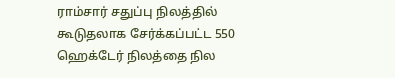ராம்சார் சதுப்பு நிலத்தில் கூடுதலாக சேர்க்கப்பட்ட 550 ஹெக்டேர் நிலத்தை நில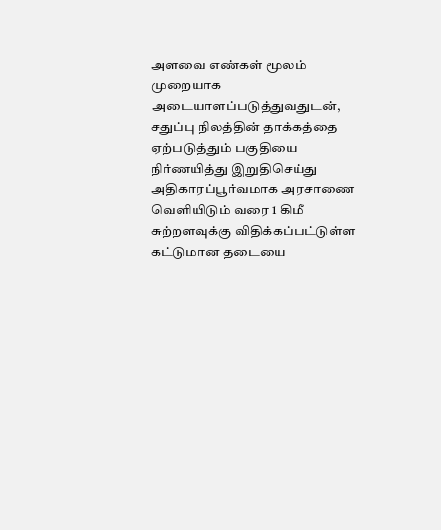அளவை எண்கள் மூலம் முறையாக அடையாளப்படுத்துவதுடன், சதுப்பு நிலத்தின் தாக்கத்தை ஏற்படுத்தும் பகுதியை நிர்ணயித்து இறுதிசெய்து அதிகாரப்பூர்வமாக அரசாணை வெளியிடும் வரை 1 கிமீ சுற்றளவுக்கு விதிக்கப்பட்டுள்ள கட்டுமான தடையை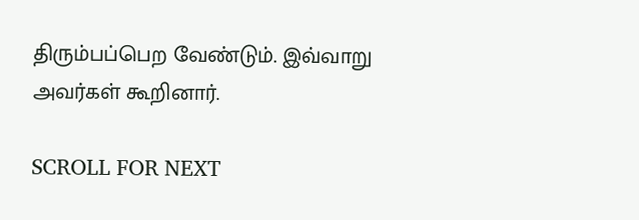திரும்பப்பெற வேண்டும். இவ்வாறு அவர்கள் கூறினார்.

SCROLL FOR NEXT